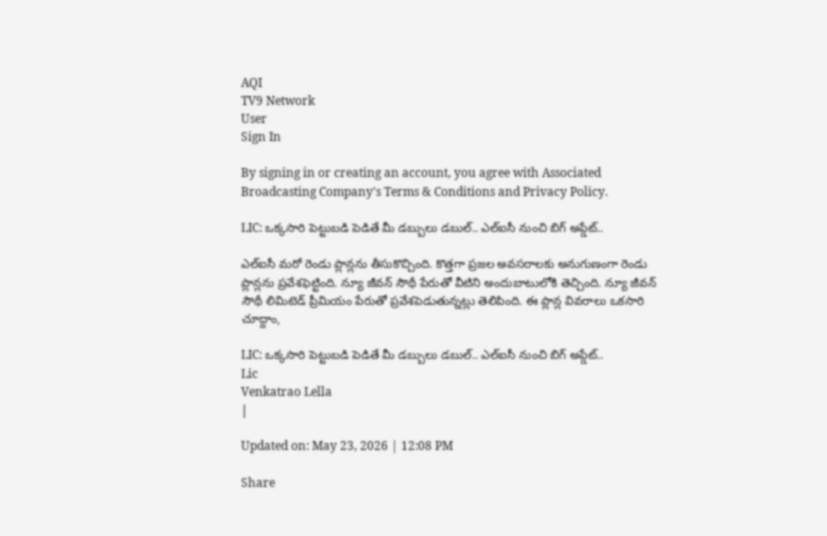AQI
TV9 Network
User
Sign In

By signing in or creating an account, you agree with Associated Broadcasting Company's Terms & Conditions and Privacy Policy.

LIC: ఒక్కసారి పెట్టుబడి పెడితే మీ డబ్బులు డబుల్.. ఎల్‌ఐసీ నుంచి బిగ్ అప్డేట్..

ఎల్ఐసీ మరో రెండు ప్లాన్లను తీసుకొచ్చింది. కొత్తగా ప్రజల అవసరాలకు అనుగుణంగా రెండు ప్లాన్లను ప్రవేశఫెట్టింది. న్యూ జీవన్ సౌథీ పేరుతో వీటిని అందుబాటులోకి తెచ్చింది. న్యూ జీవన్ సౌథీ లిమిటెడ్ ప్రీమియం పేరుతో ప్రవేశపెడుతున్నట్లు తెలిపింది. ఈ ప్లాన్ల వివరాలు ఒకసారి చూద్దాం,

LIC: ఒక్కసారి పెట్టుబడి పెడితే మీ డబ్బులు డబుల్.. ఎల్‌ఐసీ నుంచి బిగ్ అప్డేట్..
Lic
Venkatrao Lella
|

Updated on: May 23, 2026 | 12:08 PM

Share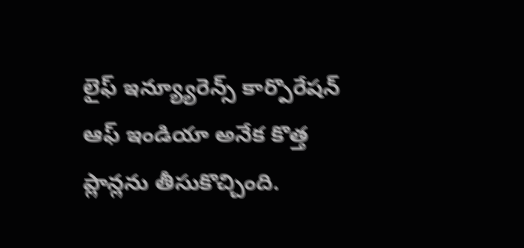లైఫ్ ఇన్య్యూరెన్స్ కార్పొరేషన్ ఆఫ్ ఇండియా అనేక కొత్త ప్లాన్లను తీసుకొచ్చింది.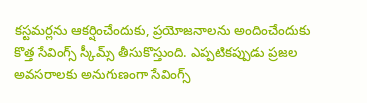కస్టమర్లను ఆకర్షించేందుకు, ప్రయోజనాలను అందించేందుకు కొత్త సేవింగ్స్ స్కీమ్స్ తీసుకొస్తుంది. ఎప్పటికప్పుడు ప్రజల అవసరాలకు అనుగుణంగా సేవింగ్స్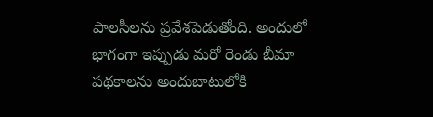పాలసీలను ప్రవేశపెడుతోంది. అందులో భాగంగా ఇప్పుడు మరో రెండు బీమా పథకాలను అందుబాటులోకి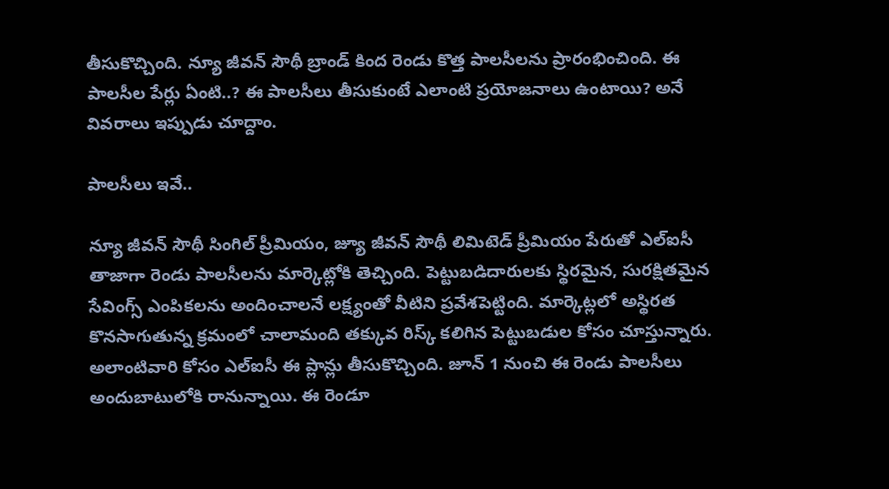తీసుకొచ్చింది. న్యూ జీవన్ సౌథీ బ్రాండ్ కింద రెండు కొత్త పాలసీలను ప్రారంభించింది. ఈ పాలసీల పేర్లు ఏంటి..? ఈ పాలసీలు తీసుకుంటే ఎలాంటి ప్రయోజనాలు ఉంటాయి? అనే వివరాలు ఇప్పుడు చూద్దాం.

పాలసీలు ఇవే..

న్యూ జీవన్ సౌథీ సింగిల్ ప్రీమియం, జ్యూ జీవన్ సౌథీ లిమిటెడ్ ప్రీమియం పేరుతో ఎల్‌ఐసీ తాజాగా రెండు పాలసీలను మార్కెట్లోకి తెచ్చింది. పెట్టుబడిదారులకు స్థిరమైన, సురక్షితమైన సేవింగ్స్ ఎంపికలను అందించాలనే లక్ష్యంతో వీటిని ప్రవేశపెట్టింది. మార్కెట్లలో అస్థిరత కొనసాగుతున్న క్రమంలో చాలామంది తక్కువ రిస్క్ కలిగిన పెట్టుబడుల కోసం చూస్తున్నారు. అలాంటివారి కోసం ఎల్‌ఐసీ ఈ ప్లాన్లు తీసుకొచ్చింది. జూన్ 1 నుంచి ఈ రెండు పాలసీలు అందుబాటులోకి రానున్నాయి. ఈ రెండూ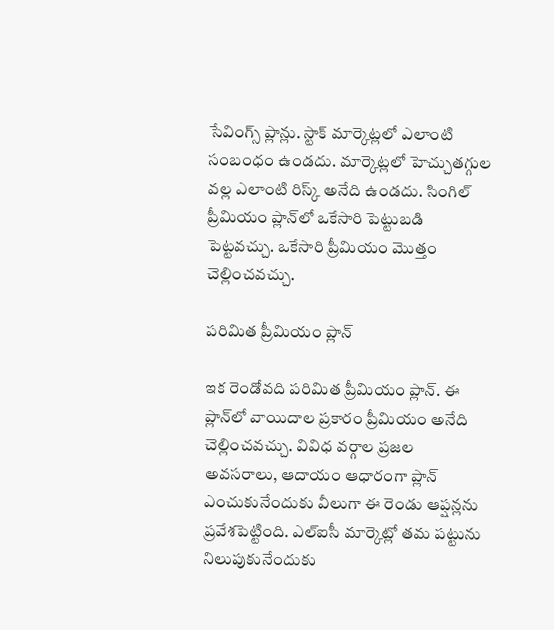సేవింగ్స్ ప్లాన్లు. స్టాక్ మార్కెట్లలో ఎలాంటి సంబంధం ఉండదు. మార్కెట్లలో హెచ్చుతగ్గుల వల్ల ఎలాంటి రిస్క్ అనేది ఉండదు. సింగిల్ ప్రీమియం ప్లాన్‌లో ఒకేసారి పెట్టుబడి పెట్టవచ్చు. ఒకేసారి ప్రీమియం మొత్తం చెల్లించవచ్చు.

పరిమిత ప్రీమియం ప్లాన్

ఇక రెండోవది పరిమిత ప్రీమియం ప్లాన్. ఈ ప్లాన్‌లో వాయిదాల ప్రకారం ప్రీమియం అనేది చెల్లించవచ్చు. వివిధ వర్గాల ప్రజల అవసరాలు, ఆదాయం ఆధారంగా ప్లాన్ ఎంచుకునేందుకు వీలుగా ఈ రెండు ఆప్షన్లను ప్రవేశపెట్టింది. ఎల్‌ఐసీ మార్కెట్లో తమ పట్టును నిలుపుకునేందుకు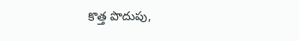కొత్త పొదుపు,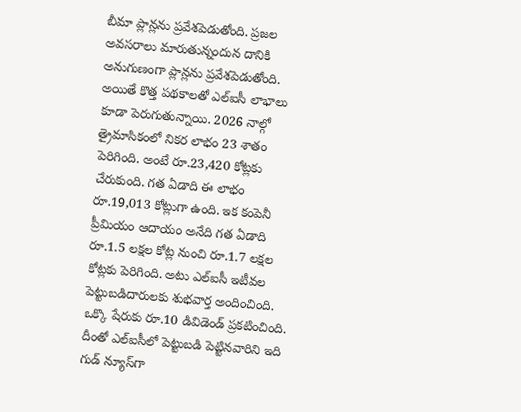బీమా ప్లాన్లను ప్రవేశపెడుతోంది. ప్రజల అవసరాలు మారుతున్నందున దానికి అనుగుణంగా ప్లాన్లను ప్రవేశపెడుతోంది. అయితే కొత్త పథకాలతో ఎల్‌ఐసీ లాభాలు కూడా పెరుగుతున్నాయి. 2026 నాల్గో త్రైమాసికంలో నికర లాభం 23 శాతం పెరిగింది. అంటే రూ.23,420 కోట్లకు చేరుకుంది. గత ఏడాది ఈ లాభం రూ.19,013 కోట్లుగా ఉంది. ఇక కంపెనీ ప్రీమియం ఆదాయం అనేది గత ఏడాది రూ.1.5 లక్షల కోట్ల నుంచి రూ.1.7 లక్షల కోట్లకు పెరిగింది. అటు ఎల్‌ఐసీ ఇటీవల పెట్టుబడిదారులకు శుభవార్త అందించింది. ఒక్కొ షేరుకు రూ.10 డివిడెండ్ ప్రకటించింది. దీంతో ఎల్‌ఐసీలో పెట్టుబడి పెట్టినవారిని ఇది గుడ్ న్యూస్‌గా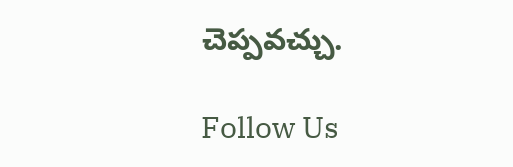చెప్పవచ్చు.

Follow Us